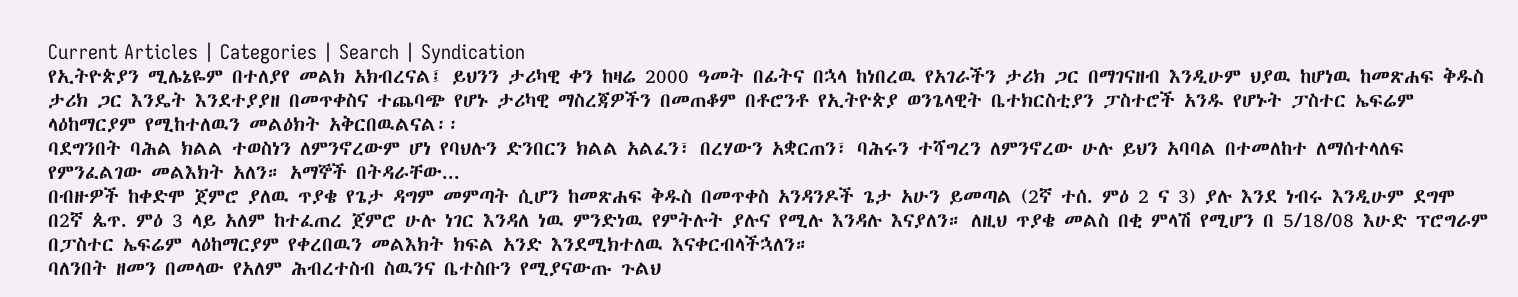Current Articles | Categories | Search | Syndication
የኢትዮጵያን ሚሌኔዬም በተለያየ መልክ አክብረናል፤ ይህንን ታሪካዊ ቀን ከዛሬ 2000 ዓመት በፊትና በኋላ ከነበረዉ የአገራችን ታሪክ ጋር በማገናዘብ እንዲሁም ህያዉ ከሆነዉ ከመጽሐፍ ቅዱስ ታሪክ ጋር እንዴት እንደተያያዘ በመጥቀስና ተጨባጭ የሆኑ ታሪካዊ ማስረጃዎችን በመጠቆም በቶሮንቶ የኢትዮጵያ ወንጌላዊት ቤተክርስቲያን ፓስተሮች አንዱ የሆኑት ፓስተር ኤፍሬም ላዕከማርያም የሚከተለዉን መልዕክት አቅርበዉልናል፡፡
ባደግንበት ባሕል ክልል ተወስነን ለምንኖረውም ሆነ የባህሉን ድንበርን ክልል አልፈን፣ በረሃውን አቋርጠን፣ ባሕሩን ተሻግረን ለምንኖረው ሁሉ ይህን አባባል በተመለከተ ለማሰተላለፍ የምንፈልገው መልእክት አለን። አማኞች በትዳራቸው...
በብዙዎች ከቀድሞ ጀምሮ ያለዉ ጥያቄ የጌታ ዳግም መምጣት ሲሆን ከመጽሐፍ ቅዱስ በመጥቀስ አንዳንዶች ጌታ አሁን ይመጣል (2ኛ ተሰ. ምዕ 2 ና 3) ያሉ እንደ ነብሩ እንዲሁም ደግሞ በ2ኛ ጴጥ. ምዕ 3 ላይ አለም ከተፈጠረ ጀምሮ ሁሉ ነገር እንዳለ ነዉ ምንድነዉ የምትሉት ያሉና የሚሉ እንዳሉ እናያለን። ለዚህ ጥያቄ መልስ በቂ ምላሽ የሚሆን በ 5/18/08 እሁድ ፕሮግራም በፓስተር ኤፍሬም ላዕከማርያም የቀረበዉን መልእክት ክፍል አንድ እንደሚክተለዉ እናቀርብላችኋለን።
ባለንበት ዘመን በመላው የአለም ሕብረተስብ ስዉንና ቤተስቡን የሚያናውጡ ጉልህ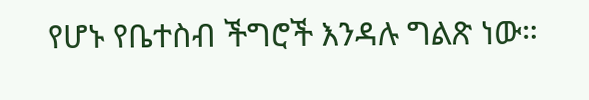የሆኑ የቤተስብ ችግሮች እንዳሉ ግልጽ ነው።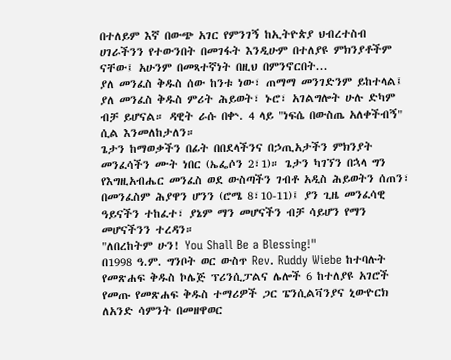በተለይም እኛ በውጭ አገር የምንገኝ ከኢትዮጵያ ህብረተስብ ሀገራችንን የተውንበት በመገፋት እንዲሁም በተለያዩ ምክንያቶችም ናቸው፤ አሁንም በመጻተኛነት በዚህ በምንኖርበት...
ያለ መንፈስ ቅዱስ ሰው ከንቱ ነው፣ ጠማማ መንገድንም ይከተላል፤ ያለ መንፈስ ቅዱስ ምሪት ሕይወት፣ ኑሮ፣ አገልግሎት ሁሉ ድካም ብቻ ይሆናል። ዳዊት ራሱ በቍ. 4 ላይ "ነፍሴ በውስጤ አለቀችብኝ" ሲል እንመለከታለን።
ጌታን ከማወቃችን በፊት በበደላችንና በኃጢአታችን ምክንያት መንፈሳችን ሙት ነበር (ኤፌሶን 2፣1)። ጌታን ካገኘን በኋላ ግን የእግዚአብሔር መንፈስ ወደ ውስጣችን ገብቶ አዲስ ሕይወትን ሰጠን፣ በመንፈስም ሕያዋን ሆንን (ሮሜ 8፣10-11)፤ ያን ጊዜ መንፈሳዊ ዓይናችን ተከፈተ፣ ያኔም ማን መሆናችን ብቻ ሳይሆን የማን መሆናችንን ተረዳን።
"ለበረከትም ሁን! You Shall Be a Blessing!"
በ1998 ዓ.ም. ግንቦት ወር ውስጥ Rev. Ruddy Wiebe ከተባሉት የመጽሐፍ ቅዱስ ኮሌጅ ፕሪንሲፓልና ሌሎች 6 ከተለያዩ አገሮች የመጡ የመጽሐፍ ቅዱስ ተማሪዎች ጋር ፔንሲልቫንያና ኒውዮርክ ለአንድ ሳምንት በመዘዋወር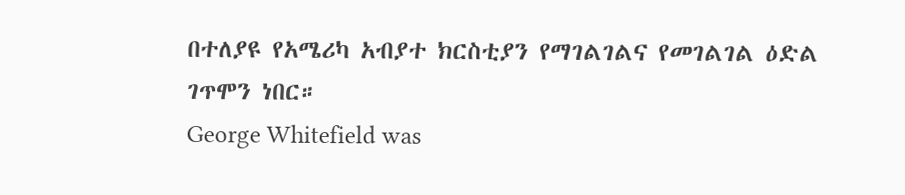በተለያዩ የአሜሪካ አብያተ ክርስቲያን የማገልገልና የመገልገል ዕድል ገጥሞን ነበር።
George Whitefield was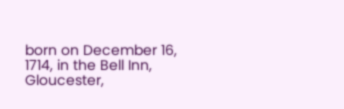born on December 16, 1714, in the Bell Inn, Gloucester,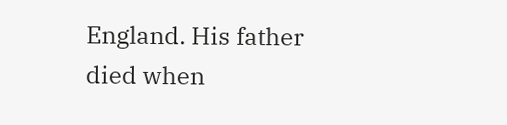England. His father died when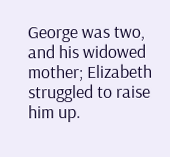George was two, and his widowed mother; Elizabeth struggled to raise him up.